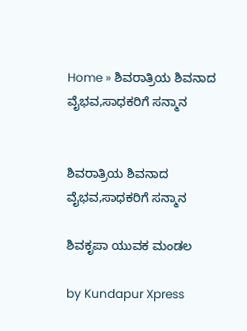Home » ಶಿವರಾತ್ರಿಯ ಶಿವನಾದ ವೈಭವ,ಸಾಧಕರಿಗೆ ಸನ್ಮಾನ


ಶಿವರಾತ್ರಿಯ ಶಿವನಾದ ವೈಭವ,ಸಾಧಕರಿಗೆ ಸನ್ಮಾನ

ಶಿವಕೃಪಾ ಯುವಕ ಮಂಡಲ

by Kundapur Xpress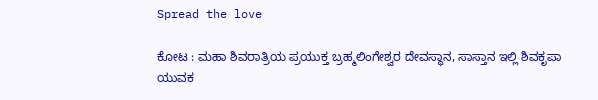Spread the love

ಕೋಟ : ಮಹಾ ಶಿವರಾತ್ರಿಯ ಪ್ರಯುಕ್ತ ಬ್ರಹ್ಮಲಿಂಗೇಶ್ವರ ದೇವಸ್ಥಾನ, ಸಾಸ್ತಾನ ಇಲ್ಲಿ ಶಿವಕೃಪಾ ಯುವಕ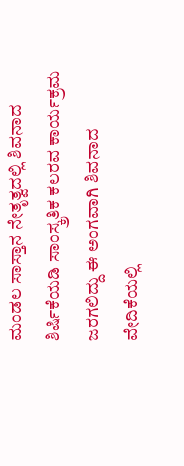ಮಂಡಲ ಸಾಸ್ತಾನ ನೇತೃತ್ವದಲ್ಲಿ ಶಿವನಾದ ಶಿರ್ಷಿಕೆಯಡಿ ಸಾಂಸ್ಕ್ರತಿಕ ಕಲರವ ಕಾರ್ಯಕ್ರಮ ಜರಗಲಿದ್ದು ಈ ಅಂಗವಾಗಿ ಶಿವನಾದ ವೇದಿಕೆಯಲ್ಲಿ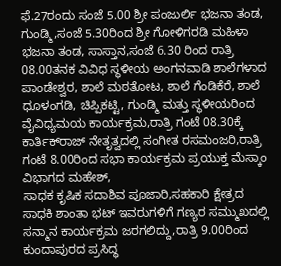ಫೆ.27ರಂದು ಸಂಜೆ 5.00 ಶ್ರೀ ಪಂಜುರ್ಲಿ ಭಜನಾ ತಂಡ, ಗುಂಡ್ಮಿ,ಸಂಜೆ 5.30ರಿಂದ ಶ್ರೀ ಗೋಳಿಗರಡಿ ಮಹಿಳಾ ಭಜನಾ ತಂಡ, ಸಾಸ್ತಾನ,ಸಂಜೆ 6.30 ರಿಂದ ರಾತ್ರಿ 08.00ತನಕ ವಿವಿಧ ಸ್ಥಳೀಯ ಅಂಗನವಾಡಿ ಶಾಲೆಗಳಾದ ಪಾಂಡೇಶ್ವರ, ಶಾಲೆ ಮಠತೋಟ, ಶಾಲೆ ಗೆಂಡಿಕೆರೆ, ಶಾಲೆ ಧೂಳಂಗಡಿ, ಚಿಪ್ಪಿಕಟ್ಟಿ, ಗುಂಡ್ಮಿ ಮತ್ತು ಸ್ಥಳೀಯರಿಂದ ವೈವಿಧ್ಯಮಯ ಕಾರ್ಯಕ್ರಮ,ರಾತ್ರಿ ಗಂಟೆ 08.30ಕ್ಕೆ ಕಾರ್ತಿಕ್‌ರಾಜ್ ನೇತೃತ್ವದಲ್ಲಿ ಸಂಗೀತ ರಸಮಂಜರಿ,ರಾತ್ರಿ ಗಂಟೆ 8.00ರಿಂದ ಸಭಾ ಕಾರ್ಯಕ್ರಮ ಪ್ರಯುಕ್ತ ಮೆಸ್ಕಾಂ ವಿಭಾಗದ ಮಹೇಶ್,
ಸಾಧಕ ಕೃಷಿಕ ಸದಾಶಿವ ಪೂಜಾರಿ,ಸಹಕಾರಿ ಕ್ಷೇತ್ರದ ಸಾಧಕಿ ಶಾಂತಾ ಭಟ್ ಇವರುಗಳಿಗೆ ಗಣ್ಯರ ಸಮ್ಮುಖದಲ್ಲಿ ಸನ್ಮಾನ ಕಾರ್ಯಕ್ರಮ ಜರಗಲಿದ್ದು,ರಾತ್ರಿ 9.00ರಿಂದ ಕುಂದಾಪುರದ ಪ್ರಸಿದ್ಧ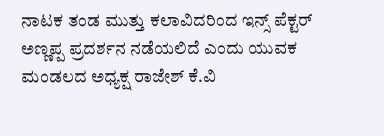ನಾಟಕ ತಂಡ ಮುತ್ತು ಕಲಾವಿದರಿಂದ ಇನ್ಸ್ ಪೆಕ್ಟರ್ ಅಣ್ಣಪ್ಪ ಪ್ರದರ್ಶನ ನಡೆಯಲಿದೆ ಎಂದು ಯುವಕ ಮಂಡಲದ ಅಧ್ಯಕ್ಷ ರಾಜೇಶ್ ಕೆ.ವಿ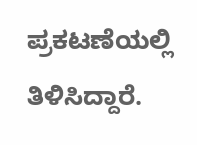ಪ್ರಕಟಣೆಯಲ್ಲಿ ತಿಳಿಸಿದ್ದಾರೆ.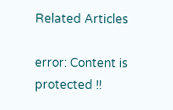Related Articles

error: Content is protected !!